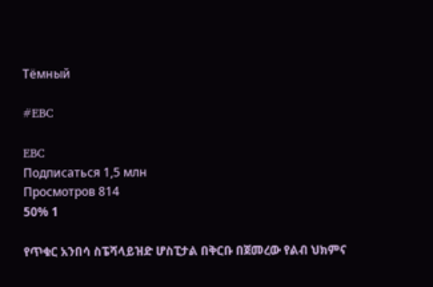Тёмный

#EBC

EBC
Подписаться 1,5 млн
Просмотров 814
50% 1

የጥቁር አንበሳ ስፔሻላይዝድ ሆስፒታል በቅርቡ በጀመረው የልብ ህክምና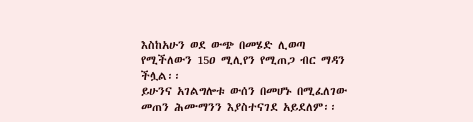እስከአሁን ወደ ውጭ በመሄድ ሊወጣ የሚችለውን 15ዐ ሚሊየን የሚጠጋ ብር ማዳን ችሏል፡፡
ይሁንና አገልግሎቱ ውሰን በመሆኑ በሚፈለገው መጠን ሕሙማንን እያስተናገደ አይደለም፡፡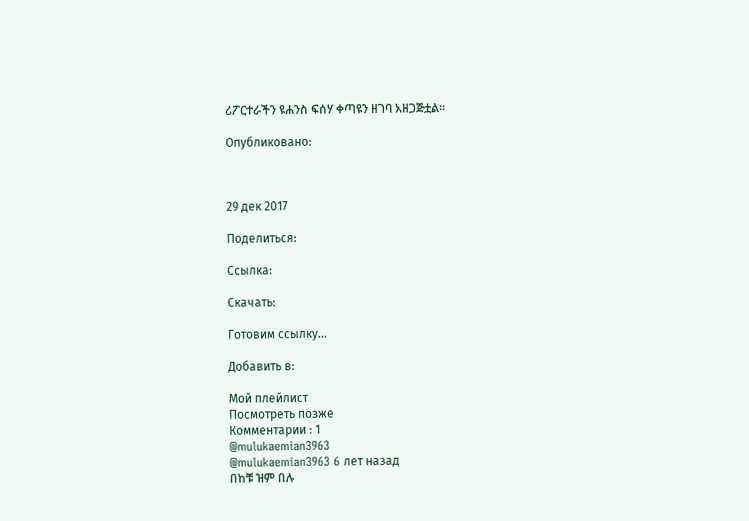ሪፖርተራችን ዩሐንስ ፍሰሃ ቀጣዩን ዘገባ አዘጋጅቷል፡፡

Опубликовано:



29 дек 2017

Поделиться:

Ссылка:

Скачать:

Готовим ссылку...

Добавить в:

Мой плейлист
Посмотреть позже
Комментарии : 1
@mulukaemian3963
@mulukaemian3963 6 лет назад
በከቹ ዝም በሉ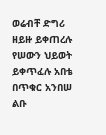ወሬብቸ ድግሪ ዘይዙ ይቀጠረሉ የሠውን ህይወት ይቀጥፈሉ አበቴ በጥቁር አንበሠ ልቡ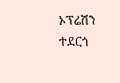ኦፕሬሽን ተደርጎ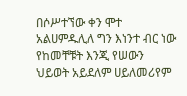በሶሥተኘው ቀን ሞተ አልሀምዱሊለ ግን እነንተ ብር ነው የከመቸቹት እንጂ የሠውን ህይወት አይደለም ሀይለመሪየም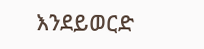እንደይወርድ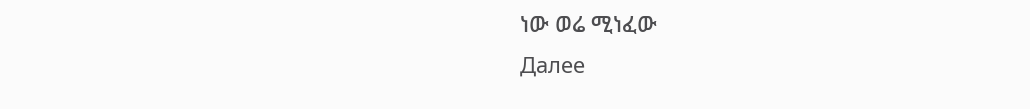ነው ወሬ ሚነፈው
Далее